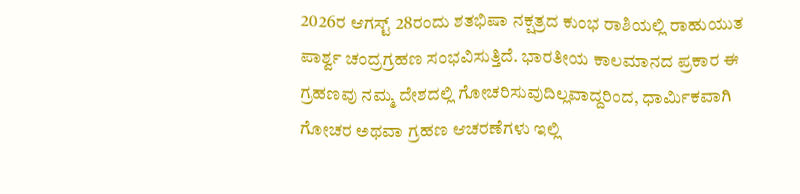2026ರ ಆಗಸ್ಟ್ 28ರಂದು ಶತಭಿಷಾ ನಕ್ಷತ್ರದ ಕುಂಭ ರಾಶಿಯಲ್ಲಿ ರಾಹುಯುತ ಪಾರ್ಶ್ವ ಚಂದ್ರಗ್ರಹಣ ಸಂಭವಿಸುತ್ತಿದೆ. ಭಾರತೀಯ ಕಾಲಮಾನದ ಪ್ರಕಾರ ಈ ಗ್ರಹಣವು ನಮ್ಮ ದೇಶದಲ್ಲಿ ಗೋಚರಿಸುವುದಿಲ್ಲವಾದ್ದರಿಂದ, ಧಾರ್ಮಿಕವಾಗಿ ಗೋಚರ ಅಥವಾ ಗ್ರಹಣ ಆಚರಣೆಗಳು ಇಲ್ಲಿ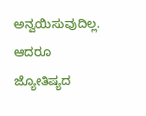ಅನ್ವಯಿಸುವುದಿಲ್ಲ. ಆದರೂ ಜ್ಯೋತಿಷ್ಯದ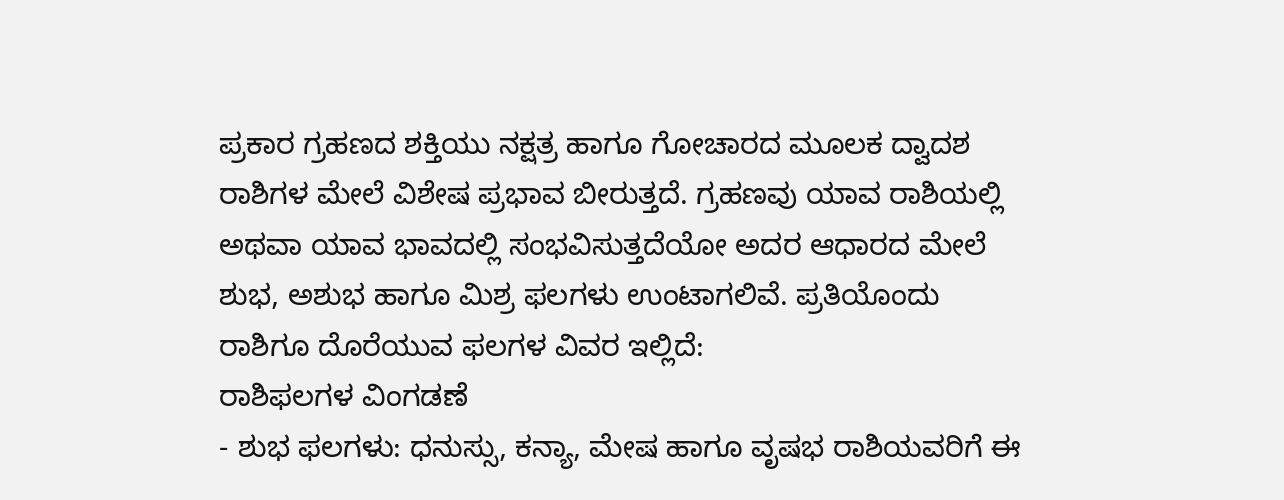ಪ್ರಕಾರ ಗ್ರಹಣದ ಶಕ್ತಿಯು ನಕ್ಷತ್ರ ಹಾಗೂ ಗೋಚಾರದ ಮೂಲಕ ದ್ವಾದಶ ರಾಶಿಗಳ ಮೇಲೆ ವಿಶೇಷ ಪ್ರಭಾವ ಬೀರುತ್ತದೆ. ಗ್ರಹಣವು ಯಾವ ರಾಶಿಯಲ್ಲಿ ಅಥವಾ ಯಾವ ಭಾವದಲ್ಲಿ ಸಂಭವಿಸುತ್ತದೆಯೋ ಅದರ ಆಧಾರದ ಮೇಲೆ ಶುಭ, ಅಶುಭ ಹಾಗೂ ಮಿಶ್ರ ಫಲಗಳು ಉಂಟಾಗಲಿವೆ. ಪ್ರತಿಯೊಂದು ರಾಶಿಗೂ ದೊರೆಯುವ ಫಲಗಳ ವಿವರ ಇಲ್ಲಿದೆ:
ರಾಶಿಫಲಗಳ ವಿಂಗಡಣೆ
- ಶುಭ ಫಲಗಳು: ಧನುಸ್ಸು, ಕನ್ಯಾ, ಮೇಷ ಹಾಗೂ ವೃಷಭ ರಾಶಿಯವರಿಗೆ ಈ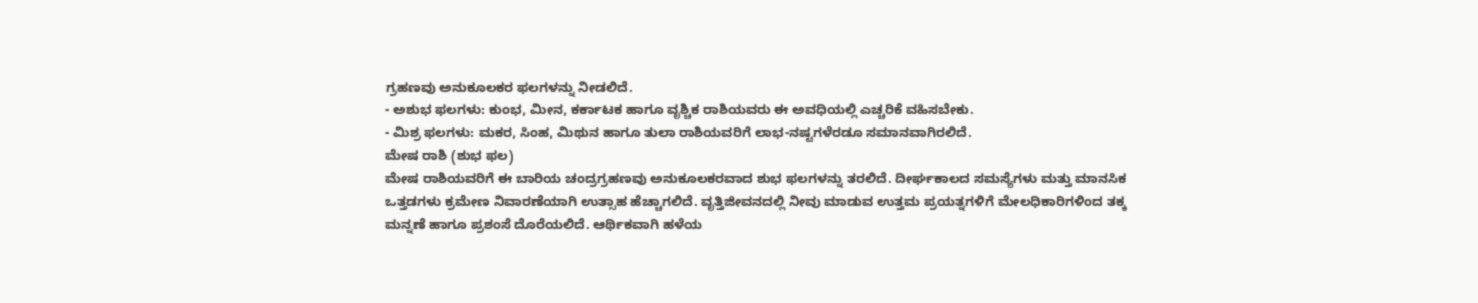ಗ್ರಹಣವು ಅನುಕೂಲಕರ ಫಲಗಳನ್ನು ನೀಡಲಿದೆ.
- ಅಶುಭ ಫಲಗಳು: ಕುಂಭ, ಮೀನ, ಕರ್ಕಾಟಕ ಹಾಗೂ ವೃಶ್ಚಿಕ ರಾಶಿಯವರು ಈ ಅವಧಿಯಲ್ಲಿ ಎಚ್ಚರಿಕೆ ವಹಿಸಬೇಕು.
- ಮಿಶ್ರ ಫಲಗಳು: ಮಕರ, ಸಿಂಹ, ಮಿಥುನ ಹಾಗೂ ತುಲಾ ರಾಶಿಯವರಿಗೆ ಲಾಭ-ನಷ್ಟಗಳೆರಡೂ ಸಮಾನವಾಗಿರಲಿದೆ.
ಮೇಷ ರಾಶಿ (ಶುಭ ಫಲ)
ಮೇಷ ರಾಶಿಯವರಿಗೆ ಈ ಬಾರಿಯ ಚಂದ್ರಗ್ರಹಣವು ಅನುಕೂಲಕರವಾದ ಶುಭ ಫಲಗಳನ್ನು ತರಲಿದೆ. ದೀರ್ಘಕಾಲದ ಸಮಸ್ಯೆಗಳು ಮತ್ತು ಮಾನಸಿಕ ಒತ್ತಡಗಳು ಕ್ರಮೇಣ ನಿವಾರಣೆಯಾಗಿ ಉತ್ಸಾಹ ಹೆಚ್ಚಾಗಲಿದೆ. ವೃತ್ತಿಜೀವನದಲ್ಲಿ ನೀವು ಮಾಡುವ ಉತ್ತಮ ಪ್ರಯತ್ನಗಳಿಗೆ ಮೇಲಧಿಕಾರಿಗಳಿಂದ ತಕ್ಕ ಮನ್ನಣೆ ಹಾಗೂ ಪ್ರಶಂಸೆ ದೊರೆಯಲಿದೆ. ಆರ್ಥಿಕವಾಗಿ ಹಳೆಯ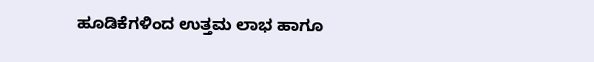ಹೂಡಿಕೆಗಳಿಂದ ಉತ್ತಮ ಲಾಭ ಹಾಗೂ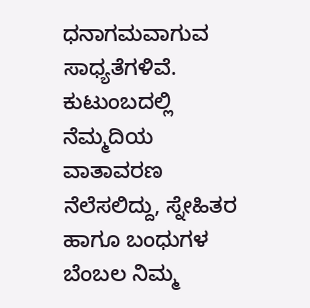ಧನಾಗಮವಾಗುವ ಸಾಧ್ಯತೆಗಳಿವೆ. ಕುಟುಂಬದಲ್ಲಿ ನೆಮ್ಮದಿಯ ವಾತಾವರಣ ನೆಲೆಸಲಿದ್ದು, ಸ್ನೇಹಿತರ ಹಾಗೂ ಬಂಧುಗಳ ಬೆಂಬಲ ನಿಮ್ಮ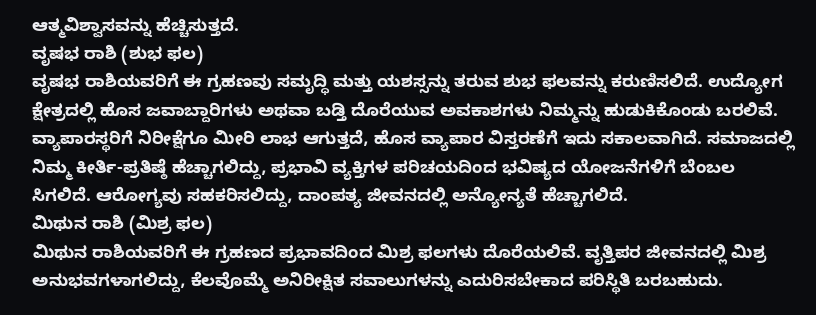ಆತ್ಮವಿಶ್ವಾಸವನ್ನು ಹೆಚ್ಚಿಸುತ್ತದೆ.
ವೃಷಭ ರಾಶಿ (ಶುಭ ಫಲ)
ವೃಷಭ ರಾಶಿಯವರಿಗೆ ಈ ಗ್ರಹಣವು ಸಮೃದ್ಧಿ ಮತ್ತು ಯಶಸ್ಸನ್ನು ತರುವ ಶುಭ ಫಲವನ್ನು ಕರುಣಿಸಲಿದೆ. ಉದ್ಯೋಗ ಕ್ಷೇತ್ರದಲ್ಲಿ ಹೊಸ ಜವಾಬ್ದಾರಿಗಳು ಅಥವಾ ಬಡ್ತಿ ದೊರೆಯುವ ಅವಕಾಶಗಳು ನಿಮ್ಮನ್ನು ಹುಡುಕಿಕೊಂಡು ಬರಲಿವೆ. ವ್ಯಾಪಾರಸ್ಥರಿಗೆ ನಿರೀಕ್ಷೆಗೂ ಮೀರಿ ಲಾಭ ಆಗುತ್ತದೆ, ಹೊಸ ವ್ಯಾಪಾರ ವಿಸ್ತರಣೆಗೆ ಇದು ಸಕಾಲವಾಗಿದೆ. ಸಮಾಜದಲ್ಲಿ ನಿಮ್ಮ ಕೀರ್ತಿ-ಪ್ರತಿಷ್ಠೆ ಹೆಚ್ಚಾಗಲಿದ್ದು, ಪ್ರಭಾವಿ ವ್ಯಕ್ತಿಗಳ ಪರಿಚಯದಿಂದ ಭವಿಷ್ಯದ ಯೋಜನೆಗಳಿಗೆ ಬೆಂಬಲ ಸಿಗಲಿದೆ. ಆರೋಗ್ಯವು ಸಹಕರಿಸಲಿದ್ದು, ದಾಂಪತ್ಯ ಜೀವನದಲ್ಲಿ ಅನ್ಯೋನ್ಯತೆ ಹೆಚ್ಚಾಗಲಿದೆ.
ಮಿಥುನ ರಾಶಿ (ಮಿಶ್ರ ಫಲ)
ಮಿಥುನ ರಾಶಿಯವರಿಗೆ ಈ ಗ್ರಹಣದ ಪ್ರಭಾವದಿಂದ ಮಿಶ್ರ ಫಲಗಳು ದೊರೆಯಲಿವೆ. ವೃತ್ತಿಪರ ಜೀವನದಲ್ಲಿ ಮಿಶ್ರ ಅನುಭವಗಳಾಗಲಿದ್ದು, ಕೆಲವೊಮ್ಮೆ ಅನಿರೀಕ್ಷಿತ ಸವಾಲುಗಳನ್ನು ಎದುರಿಸಬೇಕಾದ ಪರಿಸ್ಥಿತಿ ಬರಬಹುದು.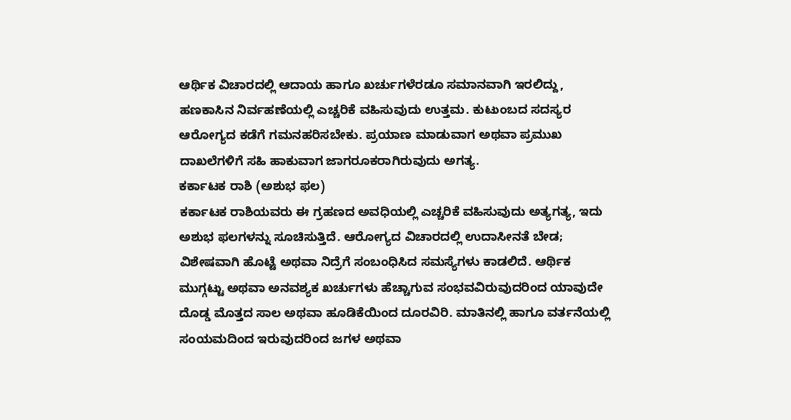ಆರ್ಥಿಕ ವಿಚಾರದಲ್ಲಿ ಆದಾಯ ಹಾಗೂ ಖರ್ಚುಗಳೆರಡೂ ಸಮಾನವಾಗಿ ಇರಲಿದ್ದು, ಹಣಕಾಸಿನ ನಿರ್ವಹಣೆಯಲ್ಲಿ ಎಚ್ಚರಿಕೆ ವಹಿಸುವುದು ಉತ್ತಮ. ಕುಟುಂಬದ ಸದಸ್ಯರ ಆರೋಗ್ಯದ ಕಡೆಗೆ ಗಮನಹರಿಸಬೇಕು. ಪ್ರಯಾಣ ಮಾಡುವಾಗ ಅಥವಾ ಪ್ರಮುಖ ದಾಖಲೆಗಳಿಗೆ ಸಹಿ ಹಾಕುವಾಗ ಜಾಗರೂಕರಾಗಿರುವುದು ಅಗತ್ಯ.
ಕರ್ಕಾಟಕ ರಾಶಿ (ಅಶುಭ ಫಲ)
ಕರ್ಕಾಟಕ ರಾಶಿಯವರು ಈ ಗ್ರಹಣದ ಅವಧಿಯಲ್ಲಿ ಎಚ್ಚರಿಕೆ ವಹಿಸುವುದು ಅತ್ಯಗತ್ಯ, ಇದು ಅಶುಭ ಫಲಗಳನ್ನು ಸೂಚಿಸುತ್ತಿದೆ. ಆರೋಗ್ಯದ ವಿಚಾರದಲ್ಲಿ ಉದಾಸೀನತೆ ಬೇಡ; ವಿಶೇಷವಾಗಿ ಹೊಟ್ಟೆ ಅಥವಾ ನಿದ್ರೆಗೆ ಸಂಬಂಧಿಸಿದ ಸಮಸ್ಯೆಗಳು ಕಾಡಲಿದೆ. ಆರ್ಥಿಕ ಮುಗ್ಗಟ್ಟು ಅಥವಾ ಅನವಶ್ಯಕ ಖರ್ಚುಗಳು ಹೆಚ್ಚಾಗುವ ಸಂಭವವಿರುವುದರಿಂದ ಯಾವುದೇ ದೊಡ್ಡ ಮೊತ್ತದ ಸಾಲ ಅಥವಾ ಹೂಡಿಕೆಯಿಂದ ದೂರವಿರಿ. ಮಾತಿನಲ್ಲಿ ಹಾಗೂ ವರ್ತನೆಯಲ್ಲಿ ಸಂಯಮದಿಂದ ಇರುವುದರಿಂದ ಜಗಳ ಅಥವಾ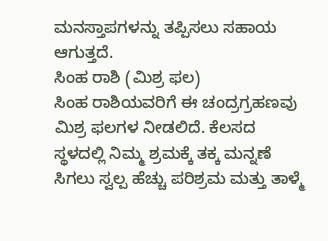ಮನಸ್ತಾಪಗಳನ್ನು ತಪ್ಪಿಸಲು ಸಹಾಯ ಆಗುತ್ತದೆ.
ಸಿಂಹ ರಾಶಿ (ಮಿಶ್ರ ಫಲ)
ಸಿಂಹ ರಾಶಿಯವರಿಗೆ ಈ ಚಂದ್ರಗ್ರಹಣವು ಮಿಶ್ರ ಫಲಗಳ ನೀಡಲಿದೆ. ಕೆಲಸದ ಸ್ಥಳದಲ್ಲಿ ನಿಮ್ಮ ಶ್ರಮಕ್ಕೆ ತಕ್ಕ ಮನ್ನಣೆ ಸಿಗಲು ಸ್ವಲ್ಪ ಹೆಚ್ಚು ಪರಿಶ್ರಮ ಮತ್ತು ತಾಳ್ಮೆ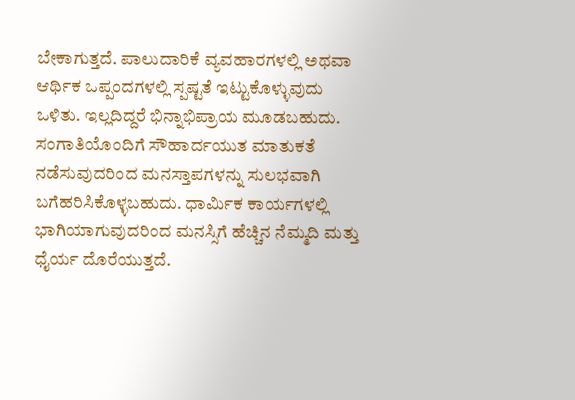ಬೇಕಾಗುತ್ತದೆ. ಪಾಲುದಾರಿಕೆ ವ್ಯವಹಾರಗಳಲ್ಲಿ ಅಥವಾ ಆರ್ಥಿಕ ಒಪ್ಪಂದಗಳಲ್ಲಿ ಸ್ಪಷ್ಟತೆ ಇಟ್ಟುಕೊಳ್ಳುವುದು ಒಳಿತು. ಇಲ್ಲದಿದ್ದರೆ ಭಿನ್ನಾಭಿಪ್ರಾಯ ಮೂಡಬಹುದು. ಸಂಗಾತಿಯೊಂದಿಗೆ ಸೌಹಾರ್ದಯುತ ಮಾತುಕತೆ ನಡೆಸುವುದರಿಂದ ಮನಸ್ತಾಪಗಳನ್ನು ಸುಲಭವಾಗಿ ಬಗೆಹರಿಸಿಕೊಳ್ಳಬಹುದು. ಧಾರ್ಮಿಕ ಕಾರ್ಯಗಳಲ್ಲಿ ಭಾಗಿಯಾಗುವುದರಿಂದ ಮನಸ್ಸಿಗೆ ಹೆಚ್ಚಿನ ನೆಮ್ಮದಿ ಮತ್ತು ಧೈರ್ಯ ದೊರೆಯುತ್ತದೆ.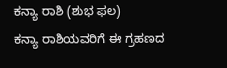ಕನ್ಯಾ ರಾಶಿ (ಶುಭ ಫಲ)
ಕನ್ಯಾ ರಾಶಿಯವರಿಗೆ ಈ ಗ್ರಹಣದ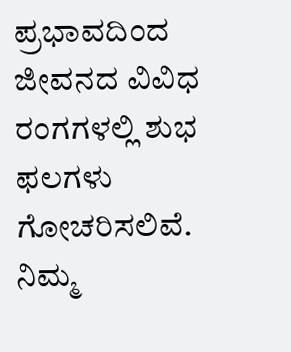ಪ್ರಭಾವದಿಂದ ಜೀವನದ ವಿವಿಧ ರಂಗಗಳಲ್ಲಿ ಶುಭ ಫಲಗಳು ಗೋಚರಿಸಲಿವೆ. ನಿಮ್ಮ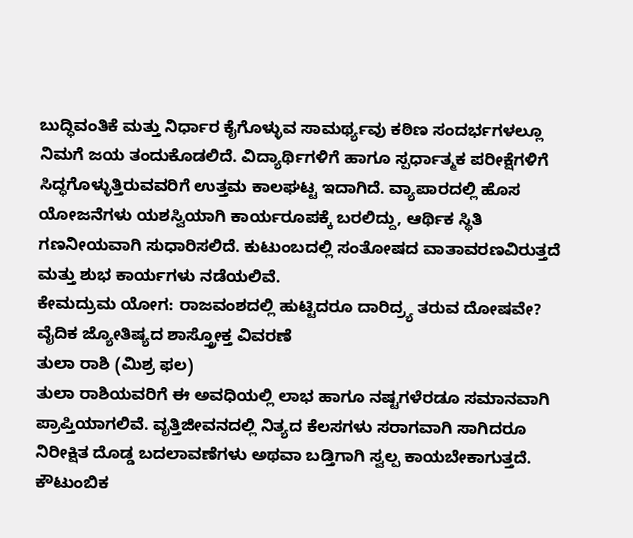ಬುದ್ಧಿವಂತಿಕೆ ಮತ್ತು ನಿರ್ಧಾರ ಕೈಗೊಳ್ಳುವ ಸಾಮರ್ಥ್ಯವು ಕಠಿಣ ಸಂದರ್ಭಗಳಲ್ಲೂ ನಿಮಗೆ ಜಯ ತಂದುಕೊಡಲಿದೆ. ವಿದ್ಯಾರ್ಥಿಗಳಿಗೆ ಹಾಗೂ ಸ್ಪರ್ಧಾತ್ಮಕ ಪರೀಕ್ಷೆಗಳಿಗೆ ಸಿದ್ಧಗೊಳ್ಳುತ್ತಿರುವವರಿಗೆ ಉತ್ತಮ ಕಾಲಘಟ್ಟ ಇದಾಗಿದೆ. ವ್ಯಾಪಾರದಲ್ಲಿ ಹೊಸ ಯೋಜನೆಗಳು ಯಶಸ್ವಿಯಾಗಿ ಕಾರ್ಯರೂಪಕ್ಕೆ ಬರಲಿದ್ದು, ಆರ್ಥಿಕ ಸ್ಥಿತಿ ಗಣನೀಯವಾಗಿ ಸುಧಾರಿಸಲಿದೆ. ಕುಟುಂಬದಲ್ಲಿ ಸಂತೋಷದ ವಾತಾವರಣವಿರುತ್ತದೆ ಮತ್ತು ಶುಭ ಕಾರ್ಯಗಳು ನಡೆಯಲಿವೆ.
ಕೇಮದ್ರುಮ ಯೋಗ: ರಾಜವಂಶದಲ್ಲಿ ಹುಟ್ಟಿದರೂ ದಾರಿದ್ರ್ಯ ತರುವ ದೋಷವೇ? ವೈದಿಕ ಜ್ಯೋತಿಷ್ಯದ ಶಾಸ್ತ್ರೋಕ್ತ ವಿವರಣೆ
ತುಲಾ ರಾಶಿ (ಮಿಶ್ರ ಫಲ)
ತುಲಾ ರಾಶಿಯವರಿಗೆ ಈ ಅವಧಿಯಲ್ಲಿ ಲಾಭ ಹಾಗೂ ನಷ್ಟಗಳೆರಡೂ ಸಮಾನವಾಗಿ ಪ್ರಾಪ್ತಿಯಾಗಲಿವೆ. ವೃತ್ತಿಜೀವನದಲ್ಲಿ ನಿತ್ಯದ ಕೆಲಸಗಳು ಸರಾಗವಾಗಿ ಸಾಗಿದರೂ ನಿರೀಕ್ಷಿತ ದೊಡ್ಡ ಬದಲಾವಣೆಗಳು ಅಥವಾ ಬಡ್ತಿಗಾಗಿ ಸ್ವಲ್ಪ ಕಾಯಬೇಕಾಗುತ್ತದೆ. ಕೌಟುಂಬಿಕ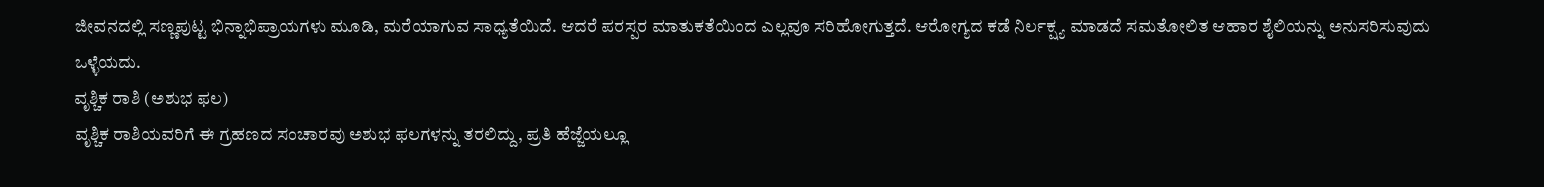ಜೀವನದಲ್ಲಿ ಸಣ್ಣಪುಟ್ಟ ಭಿನ್ನಾಭಿಪ್ರಾಯಗಳು ಮೂಡಿ, ಮರೆಯಾಗುವ ಸಾಧ್ಯತೆಯಿದೆ. ಆದರೆ ಪರಸ್ಪರ ಮಾತುಕತೆಯಿಂದ ಎಲ್ಲವೂ ಸರಿಹೋಗುತ್ತದೆ. ಆರೋಗ್ಯದ ಕಡೆ ನಿರ್ಲಕ್ಷ್ಯ ಮಾಡದೆ ಸಮತೋಲಿತ ಆಹಾರ ಶೈಲಿಯನ್ನು ಅನುಸರಿಸುವುದು ಒಳ್ಳೆಯದು.
ವೃಶ್ಚಿಕ ರಾಶಿ (ಅಶುಭ ಫಲ)
ವೃಶ್ಚಿಕ ರಾಶಿಯವರಿಗೆ ಈ ಗ್ರಹಣದ ಸಂಚಾರವು ಅಶುಭ ಫಲಗಳನ್ನು ತರಲಿದ್ದು, ಪ್ರತಿ ಹೆಜ್ಜೆಯಲ್ಲೂ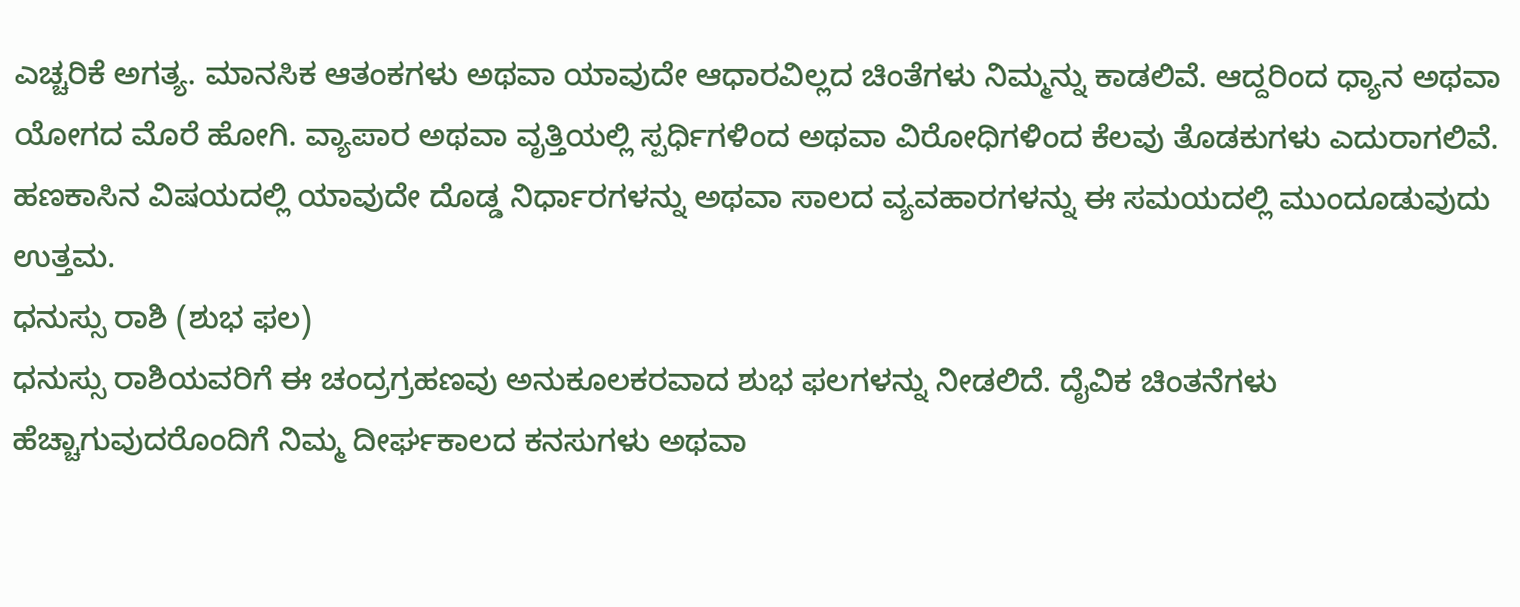ಎಚ್ಚರಿಕೆ ಅಗತ್ಯ. ಮಾನಸಿಕ ಆತಂಕಗಳು ಅಥವಾ ಯಾವುದೇ ಆಧಾರವಿಲ್ಲದ ಚಿಂತೆಗಳು ನಿಮ್ಮನ್ನು ಕಾಡಲಿವೆ. ಆದ್ದರಿಂದ ಧ್ಯಾನ ಅಥವಾ ಯೋಗದ ಮೊರೆ ಹೋಗಿ. ವ್ಯಾಪಾರ ಅಥವಾ ವೃತ್ತಿಯಲ್ಲಿ ಸ್ಪರ್ಧಿಗಳಿಂದ ಅಥವಾ ವಿರೋಧಿಗಳಿಂದ ಕೆಲವು ತೊಡಕುಗಳು ಎದುರಾಗಲಿವೆ. ಹಣಕಾಸಿನ ವಿಷಯದಲ್ಲಿ ಯಾವುದೇ ದೊಡ್ಡ ನಿರ್ಧಾರಗಳನ್ನು ಅಥವಾ ಸಾಲದ ವ್ಯವಹಾರಗಳನ್ನು ಈ ಸಮಯದಲ್ಲಿ ಮುಂದೂಡುವುದು ಉತ್ತಮ.
ಧನುಸ್ಸು ರಾಶಿ (ಶುಭ ಫಲ)
ಧನುಸ್ಸು ರಾಶಿಯವರಿಗೆ ಈ ಚಂದ್ರಗ್ರಹಣವು ಅನುಕೂಲಕರವಾದ ಶುಭ ಫಲಗಳನ್ನು ನೀಡಲಿದೆ. ದೈವಿಕ ಚಿಂತನೆಗಳು ಹೆಚ್ಚಾಗುವುದರೊಂದಿಗೆ ನಿಮ್ಮ ದೀರ್ಘಕಾಲದ ಕನಸುಗಳು ಅಥವಾ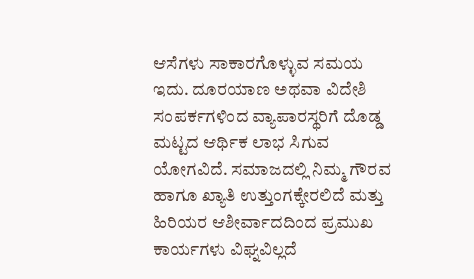ಆಸೆಗಳು ಸಾಕಾರಗೊಳ್ಳುವ ಸಮಯ ಇದು. ದೂರಯಾಣ ಅಥವಾ ವಿದೇಶಿ ಸಂಪರ್ಕಗಳಿಂದ ವ್ಯಾಪಾರಸ್ಥರಿಗೆ ದೊಡ್ಡ ಮಟ್ಟದ ಆರ್ಥಿಕ ಲಾಭ ಸಿಗುವ ಯೋಗವಿದೆ. ಸಮಾಜದಲ್ಲಿ ನಿಮ್ಮ ಗೌರವ ಹಾಗೂ ಖ್ಯಾತಿ ಉತ್ತುಂಗಕ್ಕೇರಲಿದೆ ಮತ್ತು ಹಿರಿಯರ ಆಶೀರ್ವಾದದಿಂದ ಪ್ರಮುಖ ಕಾರ್ಯಗಳು ವಿಘ್ನವಿಲ್ಲದೆ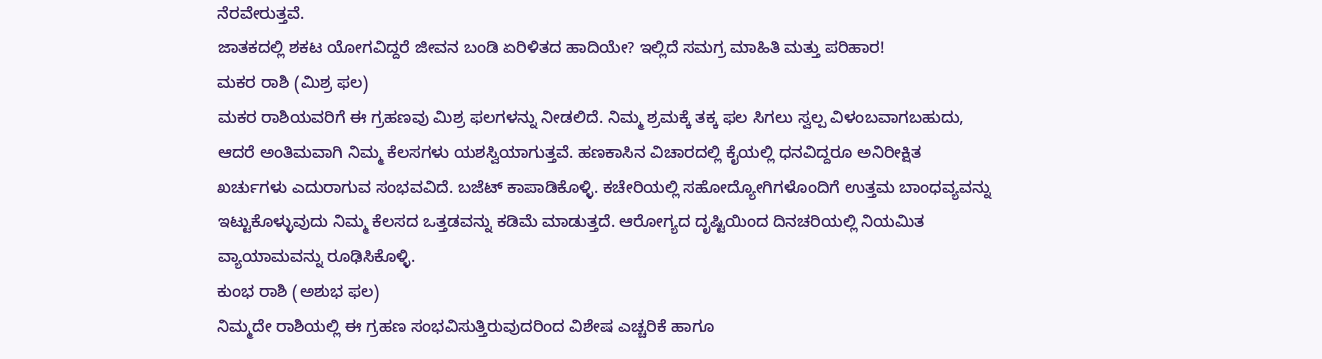ನೆರವೇರುತ್ತವೆ.
ಜಾತಕದಲ್ಲಿ ಶಕಟ ಯೋಗವಿದ್ದರೆ ಜೀವನ ಬಂಡಿ ಏರಿಳಿತದ ಹಾದಿಯೇ? ಇಲ್ಲಿದೆ ಸಮಗ್ರ ಮಾಹಿತಿ ಮತ್ತು ಪರಿಹಾರ!
ಮಕರ ರಾಶಿ (ಮಿಶ್ರ ಫಲ)
ಮಕರ ರಾಶಿಯವರಿಗೆ ಈ ಗ್ರಹಣವು ಮಿಶ್ರ ಫಲಗಳನ್ನು ನೀಡಲಿದೆ. ನಿಮ್ಮ ಶ್ರಮಕ್ಕೆ ತಕ್ಕ ಫಲ ಸಿಗಲು ಸ್ವಲ್ಪ ವಿಳಂಬವಾಗಬಹುದು, ಆದರೆ ಅಂತಿಮವಾಗಿ ನಿಮ್ಮ ಕೆಲಸಗಳು ಯಶಸ್ವಿಯಾಗುತ್ತವೆ. ಹಣಕಾಸಿನ ವಿಚಾರದಲ್ಲಿ ಕೈಯಲ್ಲಿ ಧನವಿದ್ದರೂ ಅನಿರೀಕ್ಷಿತ ಖರ್ಚುಗಳು ಎದುರಾಗುವ ಸಂಭವವಿದೆ. ಬಜೆಟ್ ಕಾಪಾಡಿಕೊಳ್ಳಿ. ಕಚೇರಿಯಲ್ಲಿ ಸಹೋದ್ಯೋಗಿಗಳೊಂದಿಗೆ ಉತ್ತಮ ಬಾಂಧವ್ಯವನ್ನು ಇಟ್ಟುಕೊಳ್ಳುವುದು ನಿಮ್ಮ ಕೆಲಸದ ಒತ್ತಡವನ್ನು ಕಡಿಮೆ ಮಾಡುತ್ತದೆ. ಆರೋಗ್ಯದ ದೃಷ್ಟಿಯಿಂದ ದಿನಚರಿಯಲ್ಲಿ ನಿಯಮಿತ ವ್ಯಾಯಾಮವನ್ನು ರೂಢಿಸಿಕೊಳ್ಳಿ.
ಕುಂಭ ರಾಶಿ (ಅಶುಭ ಫಲ)
ನಿಮ್ಮದೇ ರಾಶಿಯಲ್ಲಿ ಈ ಗ್ರಹಣ ಸಂಭವಿಸುತ್ತಿರುವುದರಿಂದ ವಿಶೇಷ ಎಚ್ಚರಿಕೆ ಹಾಗೂ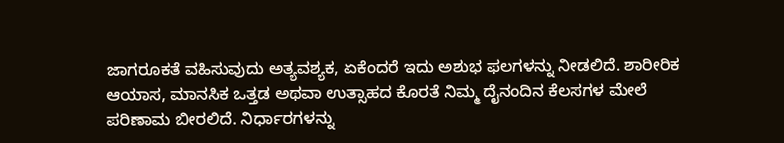ಜಾಗರೂಕತೆ ವಹಿಸುವುದು ಅತ್ಯವಶ್ಯಕ, ಏಕೆಂದರೆ ಇದು ಅಶುಭ ಫಲಗಳನ್ನು ನೀಡಲಿದೆ. ಶಾರೀರಿಕ ಆಯಾಸ, ಮಾನಸಿಕ ಒತ್ತಡ ಅಥವಾ ಉತ್ಸಾಹದ ಕೊರತೆ ನಿಮ್ಮ ದೈನಂದಿನ ಕೆಲಸಗಳ ಮೇಲೆ ಪರಿಣಾಮ ಬೀರಲಿದೆ. ನಿರ್ಧಾರಗಳನ್ನು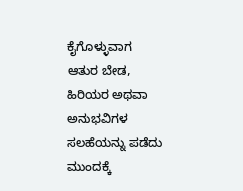ಕೈಗೊಳ್ಳುವಾಗ ಆತುರ ಬೇಡ, ಹಿರಿಯರ ಅಥವಾ ಅನುಭವಿಗಳ ಸಲಹೆಯನ್ನು ಪಡೆದು ಮುಂದಕ್ಕೆ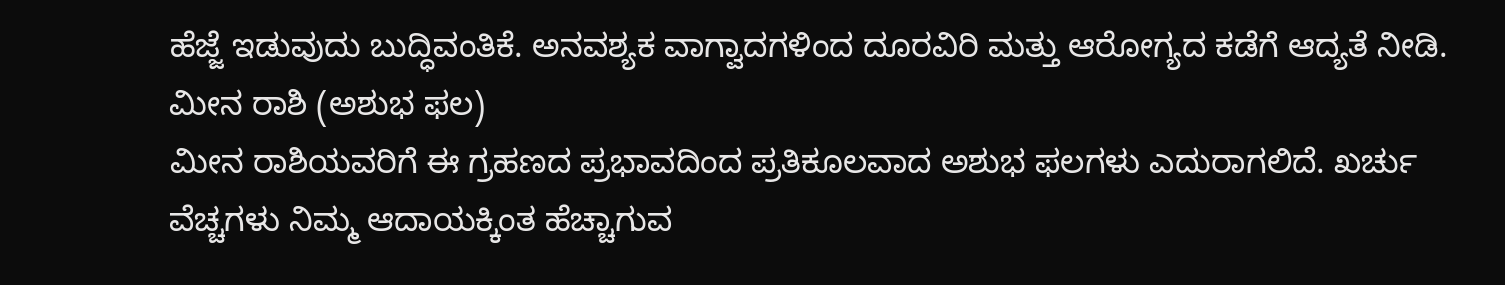ಹೆಜ್ಜೆ ಇಡುವುದು ಬುದ್ಧಿವಂತಿಕೆ. ಅನವಶ್ಯಕ ವಾಗ್ವಾದಗಳಿಂದ ದೂರವಿರಿ ಮತ್ತು ಆರೋಗ್ಯದ ಕಡೆಗೆ ಆದ್ಯತೆ ನೀಡಿ.
ಮೀನ ರಾಶಿ (ಅಶುಭ ಫಲ)
ಮೀನ ರಾಶಿಯವರಿಗೆ ಈ ಗ್ರಹಣದ ಪ್ರಭಾವದಿಂದ ಪ್ರತಿಕೂಲವಾದ ಅಶುಭ ಫಲಗಳು ಎದುರಾಗಲಿದೆ. ಖರ್ಚು ವೆಚ್ಚಗಳು ನಿಮ್ಮ ಆದಾಯಕ್ಕಿಂತ ಹೆಚ್ಚಾಗುವ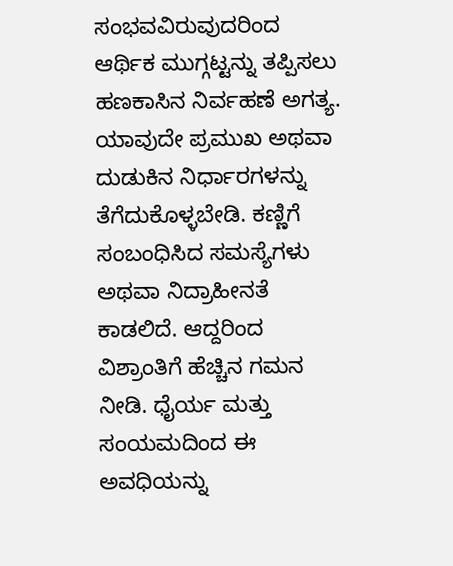ಸಂಭವವಿರುವುದರಿಂದ ಆರ್ಥಿಕ ಮುಗ್ಗಟ್ಟನ್ನು ತಪ್ಪಿಸಲು ಹಣಕಾಸಿನ ನಿರ್ವಹಣೆ ಅಗತ್ಯ. ಯಾವುದೇ ಪ್ರಮುಖ ಅಥವಾ ದುಡುಕಿನ ನಿರ್ಧಾರಗಳನ್ನು ತೆಗೆದುಕೊಳ್ಳಬೇಡಿ. ಕಣ್ಣಿಗೆ ಸಂಬಂಧಿಸಿದ ಸಮಸ್ಯೆಗಳು ಅಥವಾ ನಿದ್ರಾಹೀನತೆ ಕಾಡಲಿದೆ. ಆದ್ದರಿಂದ ವಿಶ್ರಾಂತಿಗೆ ಹೆಚ್ಚಿನ ಗಮನ ನೀಡಿ. ಧೈರ್ಯ ಮತ್ತು ಸಂಯಮದಿಂದ ಈ ಅವಧಿಯನ್ನು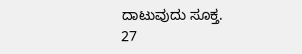ದಾಟುವುದು ಸೂಕ್ತ.
27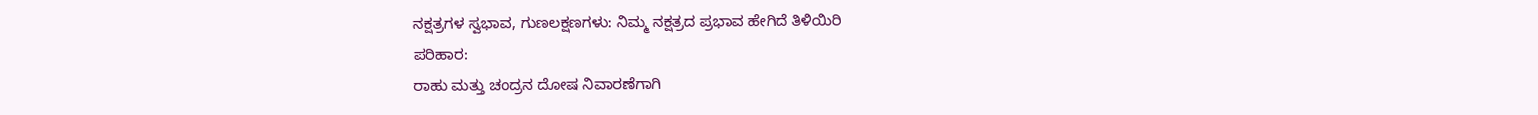ನಕ್ಷತ್ರಗಳ ಸ್ವಭಾವ, ಗುಣಲಕ್ಷಣಗಳು: ನಿಮ್ಮ ನಕ್ಷತ್ರದ ಪ್ರಭಾವ ಹೇಗಿದೆ ತಿಳಿಯಿರಿ
ಪರಿಹಾರ:
ರಾಹು ಮತ್ತು ಚಂದ್ರನ ದೋಷ ನಿವಾರಣೆಗಾಗಿ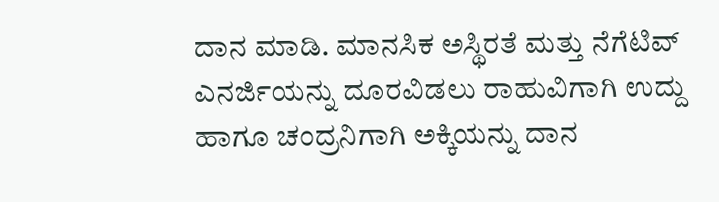ದಾನ ಮಾಡಿ. ಮಾನಸಿಕ ಅಸ್ಥಿರತೆ ಮತ್ತು ನೆಗೆಟಿವ್ ಎನರ್ಜಿಯನ್ನು ದೂರವಿಡಲು ರಾಹುವಿಗಾಗಿ ಉದ್ದು ಹಾಗೂ ಚಂದ್ರನಿಗಾಗಿ ಅಕ್ಕಿಯನ್ನು ದಾನ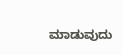ಮಾಡುವುದು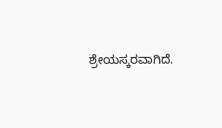ಶ್ರೇಯಸ್ಕರವಾಗಿದೆ.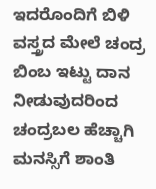ಇದರೊಂದಿಗೆ ಬಿಳಿ ವಸ್ತ್ರದ ಮೇಲೆ ಚಂದ್ರ ಬಿಂಬ ಇಟ್ಟು ದಾನ ನೀಡುವುದರಿಂದ ಚಂದ್ರಬಲ ಹೆಚ್ಚಾಗಿ ಮನಸ್ಸಿಗೆ ಶಾಂತಿ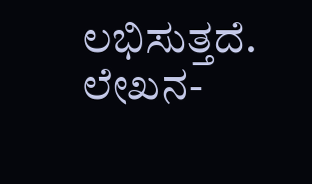ಲಭಿಸುತ್ತದೆ.
ಲೇಖನ-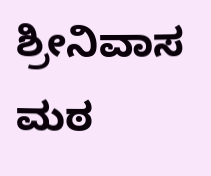ಶ್ರೀನಿವಾಸ ಮಠ